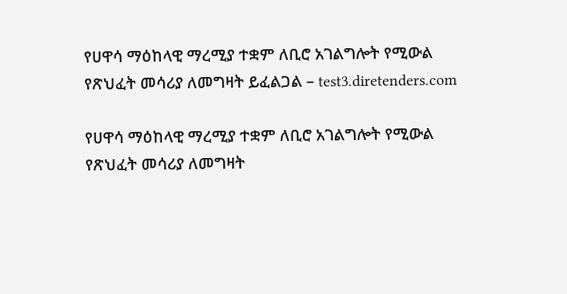የሀዋሳ ማዕከላዊ ማረሚያ ተቋም ለቢሮ አገልግሎት የሚውል የጽህፈት መሳሪያ ለመግዛት ይፈልጋል – test3.diretenders.com

የሀዋሳ ማዕከላዊ ማረሚያ ተቋም ለቢሮ አገልግሎት የሚውል የጽህፈት መሳሪያ ለመግዛት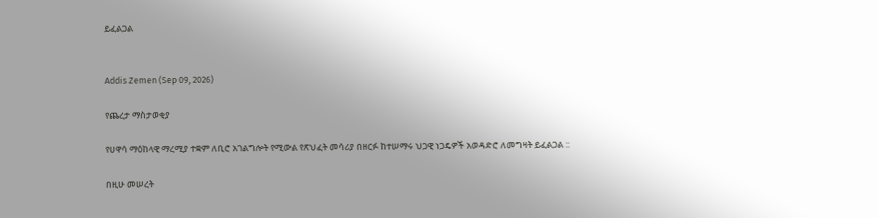ይፈልጋል


Addis Zemen (Sep 09, 2026)

የጨረታ ማስታወቂያ

የሀዋሳ ማዕከላዊ ማረሚያ ተቋም ለቢሮ አገልግሎት የሚውል የጽህፈት መሳሪያ በዘርፉ ከተሠማሩ ህጋዊ ነጋዴዎች አወዳድሮ ለመግዛት ይፈልጋል ::

በዚሁ መሠረት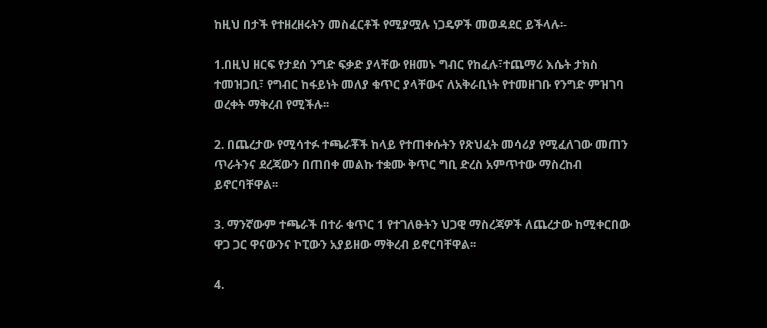ከዚህ በታች የተዘረዘሩትን መስፈርቶች የሚያሟሉ ነጋዴዎች መወዳደር ይችላሉ፡-

1.በዚህ ዘርፍ የታደሰ ንግድ ፍቃድ ያላቸው የዘመኑ ግብር የከፈሉ፣ተጨማሪ እሴት ታክስ ተመዝጋቢ፣ የግብር ከፋይነት መለያ ቁጥር ያላቸውና ለአቅራቢነት የተመዘገቡ የንግድ ምዝገባ ወረቀት ማቅረብ የሚችሉ፡፡

2. በጨረታው የሚሳተፉ ተጫራቾች ከላይ የተጠቀሱትን የጽህፈት መሳሪያ የሚፈለገው መጠን ጥራትንና ደረጃውን በጠበቀ መልኩ ተቋሙ ቅጥር ግቢ ድረስ አምጥተው ማስረከብ ይኖርባቸዋል፡፡

3. ማንኛውም ተጫራች በተራ ቁጥር 1 የተገለፁትን ህጋዊ ማስረጃዎች ለጨረታው ከሚቀርበው ዋጋ ጋር ዋናውንና ኮፒውን አያይዘው ማቅረብ ይኖርባቸዋል፡፡

4.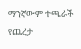ማንኛውም ተጫራች የጨረታ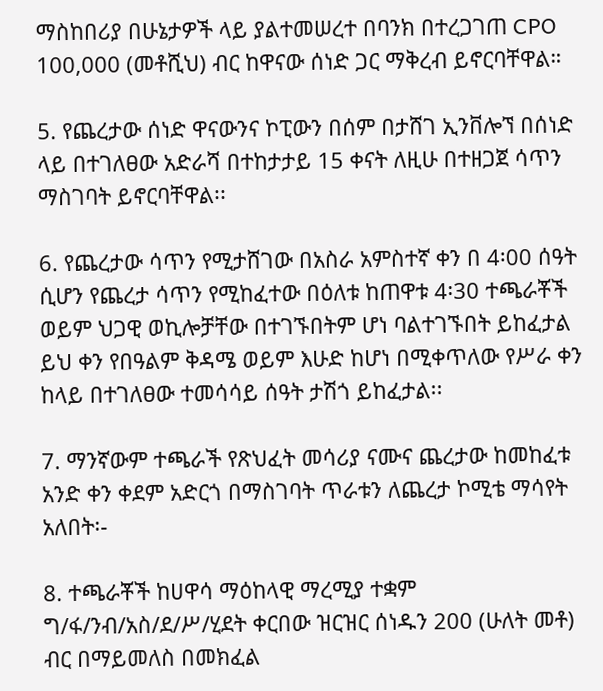ማስከበሪያ በሁኔታዎች ላይ ያልተመሠረተ በባንክ በተረጋገጠ CPO 100,000 (መቶሺህ) ብር ከዋናው ሰነድ ጋር ማቅረብ ይኖርባቸዋል።

5. የጨረታው ሰነድ ዋናውንና ኮፒውን በሰም በታሸገ ኢንቨሎኘ በሰነድ ላይ በተገለፀው አድራሻ በተከታታይ 15 ቀናት ለዚሁ በተዘጋጀ ሳጥን ማስገባት ይኖርባቸዋል፡፡

6. የጨረታው ሳጥን የሚታሸገው በአስራ አምስተኛ ቀን በ 4፡00 ሰዓት ሲሆን የጨረታ ሳጥን የሚከፈተው በዕለቱ ከጠዋቱ 4፡30 ተጫራቾች ወይም ህጋዊ ወኪሎቻቸው በተገኙበትም ሆነ ባልተገኙበት ይከፈታል ይህ ቀን የበዓልም ቅዳሜ ወይም እሁድ ከሆነ በሚቀጥለው የሥራ ቀን ከላይ በተገለፀው ተመሳሳይ ሰዓት ታሽጎ ይከፈታል፡፡

7. ማንኛውም ተጫራች የጽህፈት መሳሪያ ናሙና ጨረታው ከመከፈቱ አንድ ቀን ቀደም አድርጎ በማስገባት ጥራቱን ለጨረታ ኮሚቴ ማሳየት አለበት፡-

8. ተጫራቾች ከሀዋሳ ማዕከላዊ ማረሚያ ተቋም ግ/ፋ/ንብ/አስ/ደ/ሥ/ሂደት ቀርበው ዝርዝር ሰነዱን 200 (ሁለት መቶ) ብር በማይመለስ በመክፈል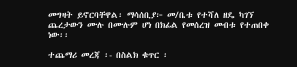መግዛት ይኖርባቸዋል፡ ማሳሰቢያ፦ መ/ቤቱ የተሻለ ዘዴ ካገኘ ጨረታውን ሙሉ በሙሉም ሆነ በክፊል የመሰረዝ መብቱ የተጠበቀ ነው፡፡

ተጨማሪ መረጃ ፡- በስልክ ቁጥር ፡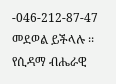-046-212-87-47 መደወል ይችላሉ ፡፡
የሲዳማ ብሔራዊ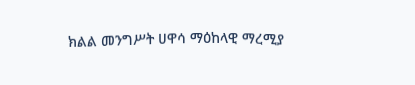ክልል መንግሥት ሀዋሳ ማዕከላዊ ማረሚያ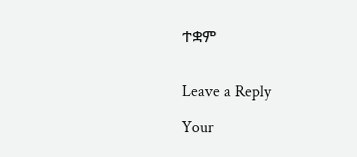ተቋም


Leave a Reply

Your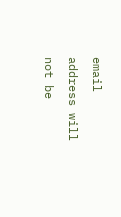email address will not be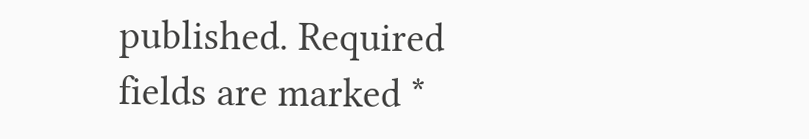published. Required fields are marked *